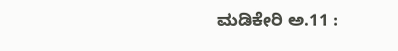ಮಡಿಕೇರಿ ಅ.11 :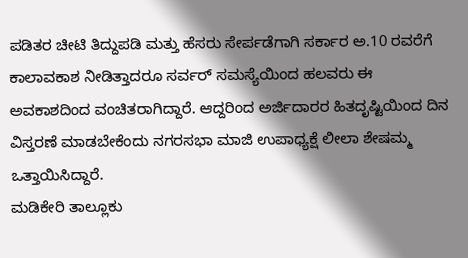ಪಡಿತರ ಚೀಟಿ ತಿದ್ದುಪಡಿ ಮತ್ತು ಹೆಸರು ಸೇರ್ಪಡೆಗಾಗಿ ಸರ್ಕಾರ ಅ.10 ರವರೆಗೆ ಕಾಲಾವಕಾಶ ನೀಡಿತ್ತಾದರೂ ಸರ್ವರ್ ಸಮಸ್ಯೆಯಿಂದ ಹಲವರು ಈ ಅವಕಾಶದಿಂದ ವಂಚಿತರಾಗಿದ್ದಾರೆ. ಆದ್ದರಿಂದ ಅರ್ಜಿದಾರರ ಹಿತದೃಷ್ಟಿಯಿಂದ ದಿನ ವಿಸ್ತರಣೆ ಮಾಡಬೇಕೆಂದು ನಗರಸಭಾ ಮಾಜಿ ಉಪಾಧ್ಯಕ್ಷೆ ಲೀಲಾ ಶೇಷಮ್ಮ ಒತ್ತಾಯಿಸಿದ್ದಾರೆ.
ಮಡಿಕೇರಿ ತಾಲ್ಲೂಕು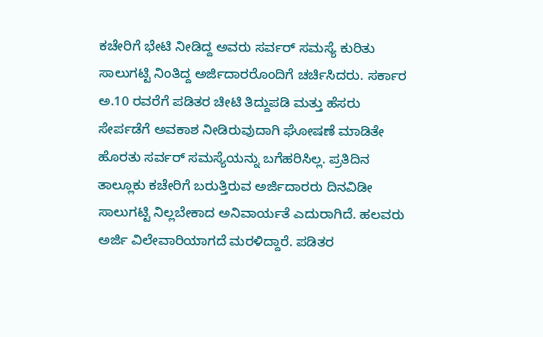ಕಚೇರಿಗೆ ಭೇಟಿ ನೀಡಿದ್ದ ಅವರು ಸರ್ವರ್ ಸಮಸ್ಯೆ ಕುರಿತು ಸಾಲುಗಟ್ಟಿ ನಿಂತಿದ್ದ ಅರ್ಜಿದಾರರೊಂದಿಗೆ ಚರ್ಚಿಸಿದರು. ಸರ್ಕಾರ ಅ.10 ರವರೆಗೆ ಪಡಿತರ ಚೀಟಿ ತಿದ್ದುಪಡಿ ಮತ್ತು ಹೆಸರು ಸೇರ್ಪಡೆಗೆ ಅವಕಾಶ ನೀಡಿರುವುದಾಗಿ ಘೋಷಣೆ ಮಾಡಿತೇ ಹೊರತು ಸರ್ವರ್ ಸಮಸ್ಯೆಯನ್ನು ಬಗೆಹರಿಸಿಲ್ಲ. ಪ್ರತಿದಿನ ತಾಲ್ಲೂಕು ಕಚೇರಿಗೆ ಬರುತ್ತಿರುವ ಅರ್ಜಿದಾರರು ದಿನವಿಡೀ ಸಾಲುಗಟ್ಟಿ ನಿಲ್ಲಬೇಕಾದ ಅನಿವಾರ್ಯತೆ ಎದುರಾಗಿದೆ. ಹಲವರು ಅರ್ಜಿ ವಿಲೇವಾರಿಯಾಗದೆ ಮರಳಿದ್ದಾರೆ. ಪಡಿತರ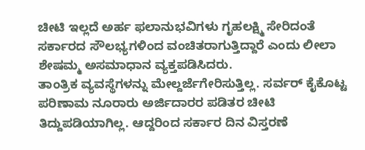ಚೀಟಿ ಇಲ್ಲದೆ ಅರ್ಹ ಫಲಾನುಭವಿಗಳು ಗೃಹಲಕ್ಷ್ಮಿ ಸೇರಿದಂತೆ ಸರ್ಕಾರದ ಸೌಲಭ್ಯಗಳಿಂದ ವಂಚಿತರಾಗುತ್ತಿದ್ದಾರೆ ಎಂದು ಲೀಲಾ ಶೇಷಮ್ಮ ಅಸಮಾಧಾನ ವ್ಯಕ್ತಪಡಿಸಿದರು.
ತಾಂತ್ರಿಕ ವ್ಯವಸ್ಥೆಗಳನ್ನು ಮೇಲ್ದರ್ಜೆಗೇರಿಸುತ್ತಿಲ್ಲ. ಸರ್ವರ್ ಕೈಕೊಟ್ಟ ಪರಿಣಾಮ ನೂರಾರು ಅರ್ಜಿದಾರರ ಪಡಿತರ ಚೀಟಿ ತಿದ್ದುಪಡಿಯಾಗಿಲ್ಲ. ಆದ್ದರಿಂದ ಸರ್ಕಾರ ದಿನ ವಿಸ್ತರಣೆ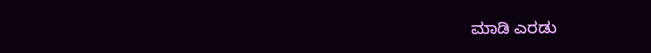ಮಾಡಿ ಎರಡು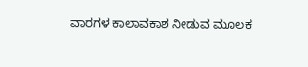ವಾರಗಳ ಕಾಲಾವಕಾಶ ನೀಡುವ ಮೂಲಕ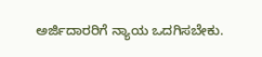ಅರ್ಜಿದಾರರಿಗೆ ನ್ಯಾಯ ಒದಗಿಸಬೇಕು.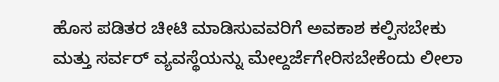ಹೊಸ ಪಡಿತರ ಚೀಟಿ ಮಾಡಿಸುವವರಿಗೆ ಅವಕಾಶ ಕಲ್ಪಿಸಬೇಕು ಮತ್ತು ಸರ್ವರ್ ವ್ಯವಸ್ಥೆಯನ್ನು ಮೇಲ್ದರ್ಜೆಗೇರಿಸಬೇಕೆಂದು ಲೀಲಾ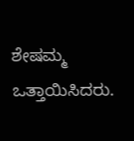ಶೇಷಮ್ಮ ಒತ್ತಾಯಿಸಿದರು.